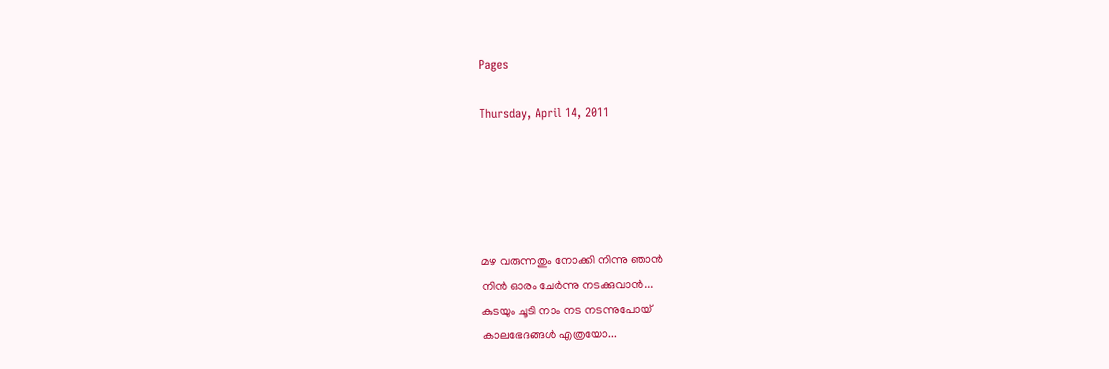Pages

Thursday, April 14, 2011





മഴ വരുന്നതും നോക്കി നിന്നു ഞാന്‍
നിന്‍ ഓരം ചേര്‍ന്നു നടക്കുവാന്‍...
കുടയും ചൂടി നാം നട നടന്നുപോയ്‌
കാലഭേദങ്ങള്‍ എത്രയോ...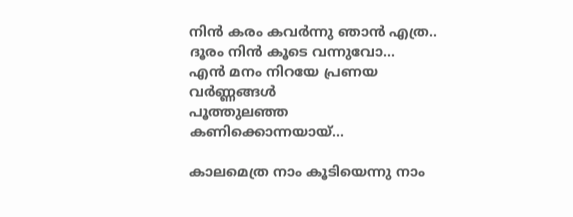നിന്‍ കരം കവര്‍ന്നു ഞാന്‍ എത്ര..
ദൂരം നിന്‍ കൂടെ വന്നുവോ...
എന്‍ മനം നിറയേ പ്രണയ വര്‍ണ്ണങ്ങള്‍
പൂത്തുലഞ്ഞ കണിക്കൊന്നയായ്...

കാലമെത്ര നാം കൂടിയെന്നു നാം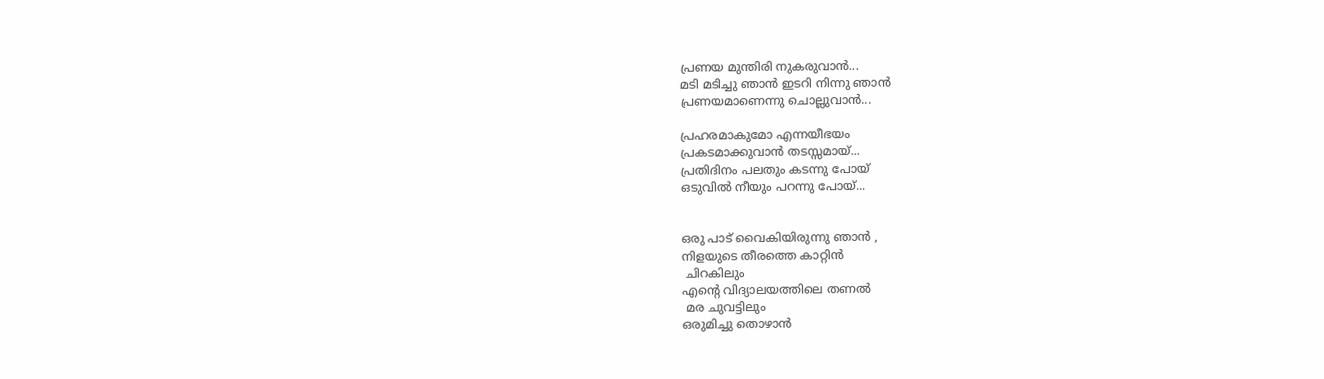പ്രണയ മുന്തിരി നുകരുവാന്‍...
മടി മടിച്ചു ഞാന്‍ ഇടറി നിന്നു ഞാന്‍
പ്രണയമാണെന്നു ചൊല്ലുവാന്‍...

പ്രഹരമാകുമോ എന്നയീഭയം
പ്രകടമാക്കുവാന്‍ തടസ്സമായ്...
പ്രതിദിനം പലതും കടന്നു പോയ്
ഒടുവില്‍ നീയും പറന്നു പോയ്...


ഒരു പാട് വൈകിയിരുന്നു ഞാന്‍ ,
നിളയുടെ തീരത്തെ കാറ്റിന്‍
 ചിറകിലും
എന്റെ വിദ്യാലയത്തിലെ തണല്‍
 മര ചുവട്ടിലും
ഒരുമിച്ചു തൊഴാന്‍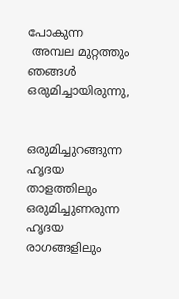പോകുന്ന
 അമ്പല മുറ്റത്തും
ഞങ്ങള്‍ ഒരുമിച്ചായിരുന്നു,


ഒരുമിച്ചുറങ്ങുന്ന ഹൃദയ താളത്തിലും
ഒരുമിച്ചുണരുന്ന ഹൃദയ രാഗങ്ങളിലും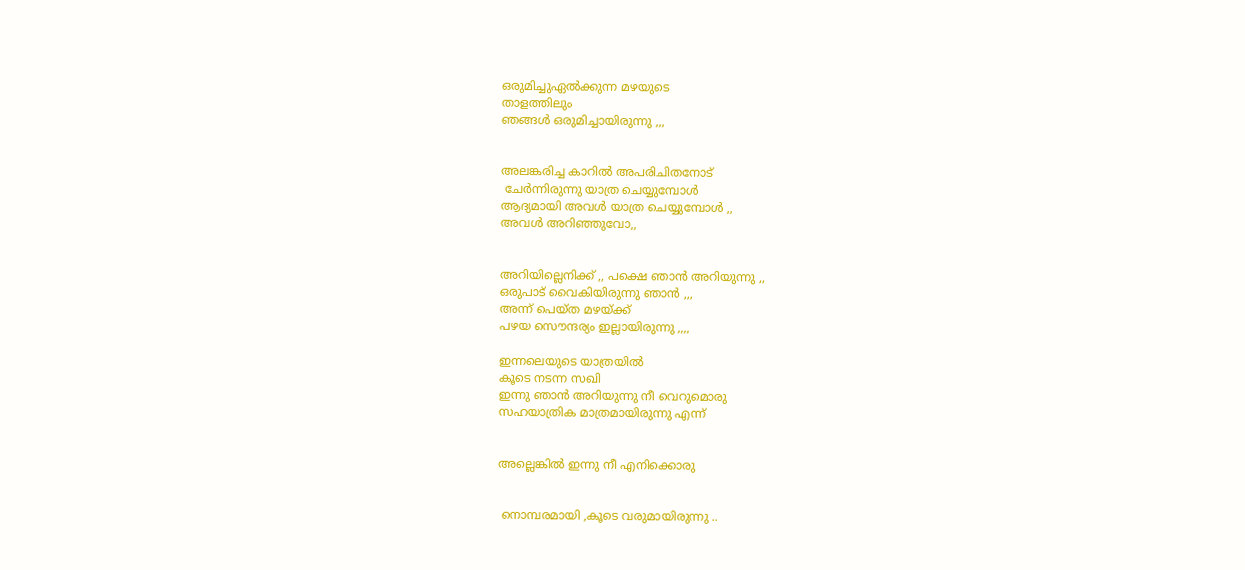ഒരുമിച്ചുഏല്‍ക്കുന്ന മഴയുടെ
താളത്തിലും
ഞങ്ങള്‍ ഒരുമിച്ചായിരുന്നു ,,,


അലങ്കരിച്ച കാറില്‍ അപരിചിതനോട്
 ചേര്‍ന്നിരുന്നു യാത്ര ചെയ്യുമ്പോള്‍
ആദ്യമായി അവള്‍ യാത്ര ചെയ്യുമ്പോള്‍ ,,
അവള്‍ അറിഞ്ഞുവോ,,


അറിയില്ലെനിക്ക്‌ ,, പക്ഷെ ഞാന്‍ അറിയുന്നു ,,
ഒരുപാട് വൈകിയിരുന്നു ഞാന്‍ ,,,
അന്ന് പെയ്ത മഴയ്ക്ക്
പഴയ സൌന്ദര്യം ഇല്ലായിരുന്നു ,,,,

ഇന്നലെയുടെ യാത്രയില്‍
കൂടെ നടന്ന സഖി
ഇന്നു ഞാന്‍ അറിയുന്നു നീ വെറുമൊരു
സഹയാത്രിക മാത്രമായിരുന്നു എന്ന്


അല്ലെങ്കില്‍ ഇന്നു നീ എനിക്കൊരു


 നൊമ്പരമായി ,കൂടെ വരുമായിരുന്നു ..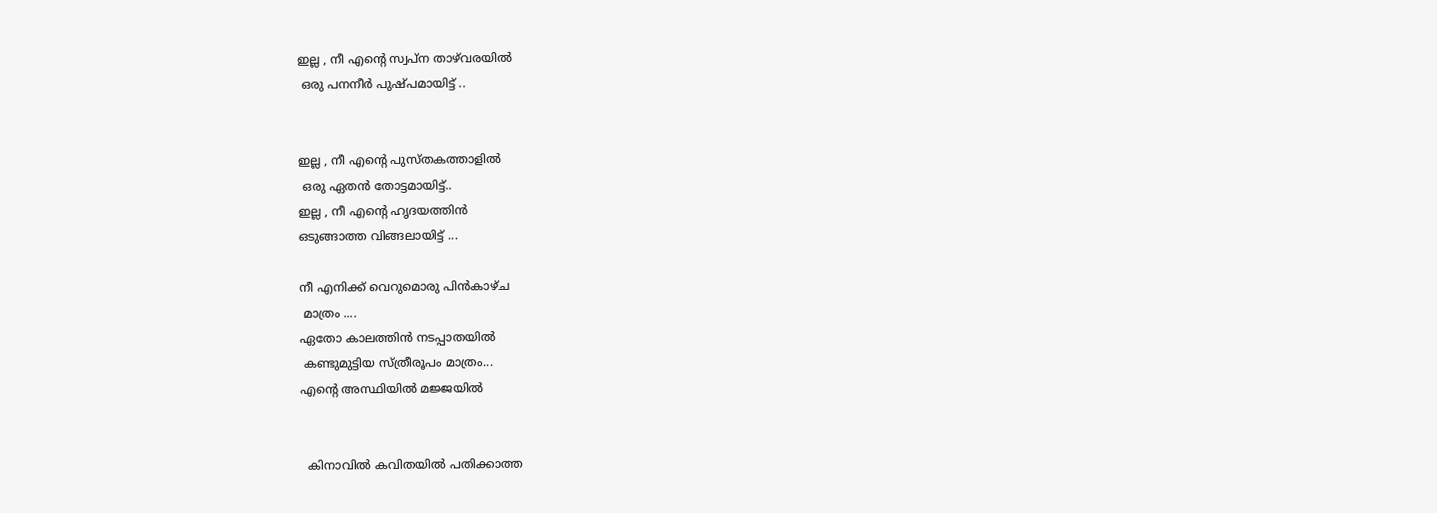ഇല്ല , നീ എന്‍റെ സ്വപ്ന താഴ്‌വരയില്‍
 ഒരു പനനീര്‍ പുഷ്പമായിട്ട് ..


ഇല്ല , നീ എന്‍റെ പുസ്തകത്താളില്‍
 ഒരു ഏതന്‍ തോട്ടമായിട്ട്..
ഇല്ല , നീ എന്‍റെ ഹൃദയത്തിന്‍
ഒടുങ്ങാത്ത വിങ്ങലായിട്ട് ...

നീ എനിക്ക് വെറുമൊരു പിന്‍കാഴ്ച
 മാത്രം ....
ഏതോ കാലത്തിന്‍ നടപ്പാതയില്‍
 കണ്ടുമുട്ടിയ സ്ത്രീരൂപം മാത്രം...
എന്‍റെ അസ്ഥിയില്‍ മജ്ജയില്‍


  കിനാവില്‍ കവിതയില്‍ പതിക്കാത്ത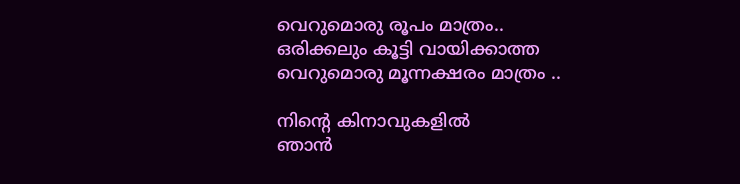വെറുമൊരു രൂപം മാത്രം..
ഒരിക്കലും കൂട്ടി വായിക്കാത്ത
വെറുമൊരു മൂന്നക്ഷരം മാത്രം ..

നിന്റെ കിനാവുകളില്‍
ഞാന്‍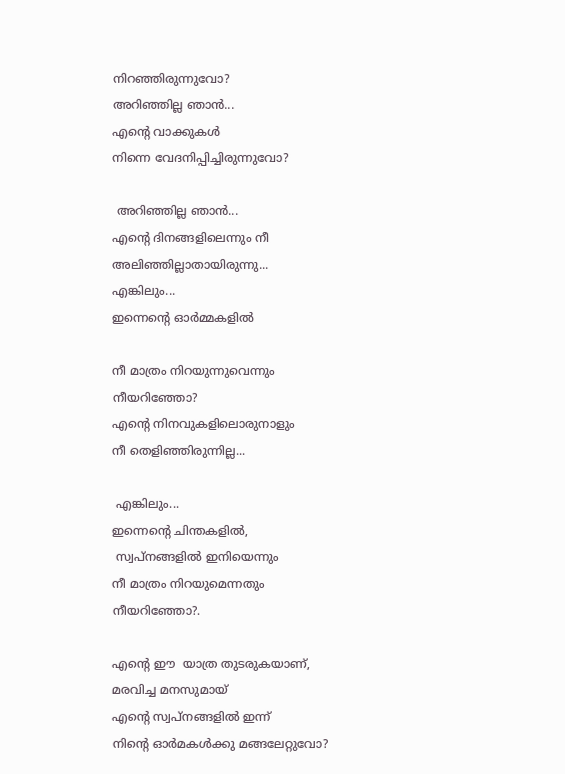നിറഞ്ഞിരുന്നുവോ?
അറിഞ്ഞില്ല ഞാന്‍...
എന്റെ വാക്കുകള്‍
നിന്നെ വേദനിപ്പിച്ചിരുന്നുവോ?

 അറിഞ്ഞില്ല ഞാന്‍...
എന്റെ ദിനങ്ങളിലെന്നും നീ
അലിഞ്ഞില്ലാതായിരുന്നു...
എങ്കിലും...
ഇന്നെന്റെ ഓര്‍മ്മകളില്‍

നീ മാത്രം നിറയുന്നുവെന്നും
നീയറിഞ്ഞോ?
എന്റെ നിനവുകളിലൊരുനാളും
നീ തെളിഞ്ഞിരുന്നില്ല...

 എങ്കിലും...
ഇന്നെന്റെ ചിന്തകളില്‍,
 സ്വപ്നങ്ങളില്‍ ഇനിയെന്നും
നീ മാത്രം നിറയുമെന്നതും
നീയറിഞ്ഞോ?.

എന്‍റെ ഈ  യാത്ര തുടരുകയാണ്‌,
മരവിച്ച മനസുമായ്‌
എന്‍റെ സ്വപ്നങ്ങളില്‍ ഇന്ന്
നിന്‍റെ ഓര്‍മകള്‍ക്കു മങ്ങലേറ്റുവോ?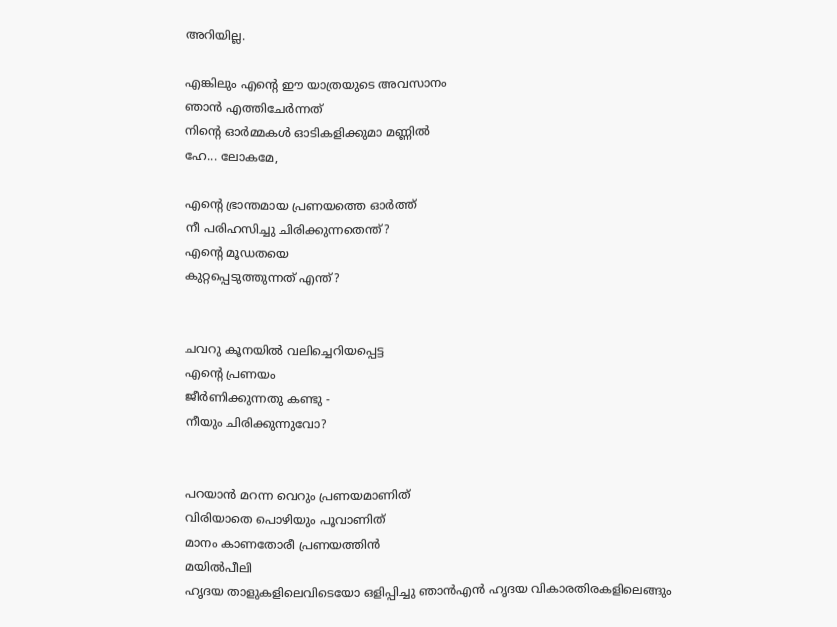അറിയില്ല.

എങ്കിലും എന്‍റെ ഈ യാത്രയുടെ അവസാനം
ഞാന്‍ എത്തിചേര്‍ന്നത്
നിന്‍റെ ഓര്‍മ്മകള്‍ ഓടികളിക്കുമാ മണ്ണില്‍
ഹേ... ലോകമേ,

എന്‍റെ ഭ്രാന്തമായ പ്രണയത്തെ ഓര്‍ത്ത്
നീ പരിഹസിച്ചു ചിരിക്കുന്നതെന്ത്?
എന്‍റെ മൂഡതയെ
കുറ്റപ്പെടുത്തുന്നത് എന്ത്?


ചവറു കൂനയില്‍ വലിച്ചെറിയപ്പെട്ട
എന്‍റെ പ്രണയം
ജീര്‍ണിക്കുന്നതു കണ്ടു -
നീയും ചിരിക്കുന്നുവോ?


പറയാന്‍ മറന്ന വെറും പ്രണയമാണിത്
വിരിയാതെ പൊഴിയും പൂവാണിത്
മാനം കാണതോരീ പ്രണയത്തിന്‍
മയില്‍‌പീലി
ഹൃദയ താളുകളിലെവിടെയോ ഒളിപ്പിച്ചു ഞാന്‍എന്‍ ഹൃദയ വികാരതിരകളിലെങ്ങും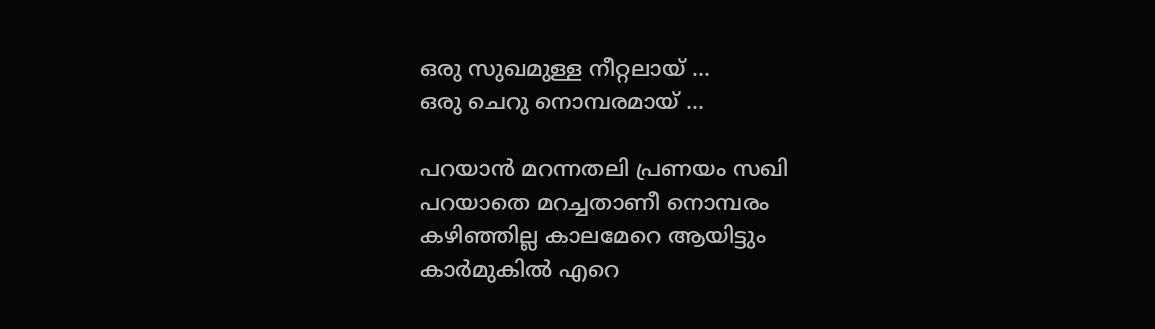ഒരു സുഖമുള്ള നീറ്റലായ് ...
ഒരു ചെറു നൊമ്പരമായ് ...

പറയാന്‍ മറന്നതലി പ്രണയം സഖി
പറയാതെ മറച്ചതാണീ നൊമ്പരം
കഴിഞ്ഞില്ല കാലമേറെ ആയിട്ടും
കാര്‍മുകില്‍ എറെ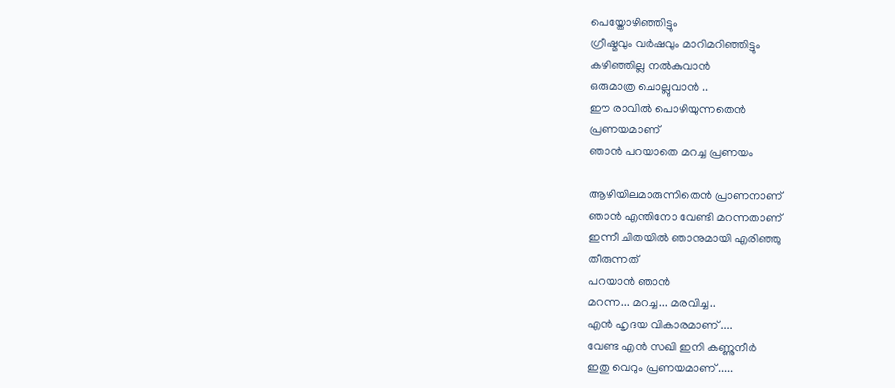പെയ്തോഴിഞ്ഞിട്ടും
ഗ്രീഷ്മവും വര്‍ഷവും മാറിമറിഞ്ഞിട്ടും
കഴിഞ്ഞില്ല നല്‍കുവാന്‍
ഒരുമാത്ര ചൊല്ലുവാന്‍ ..
ഈ രാവില്‍ പൊഴിയുന്നതെന്‍
പ്രണയമാണ്
ഞാന്‍ പറയാതെ മറച്ച പ്രണയം

ആഴിയിലമാരുന്നിതെന്‍ പ്രാണനാണ്‌
ഞാന്‍ എന്തിനോ വേണ്ടി മറന്നതാണ്
ഇന്നീ ചിതയില്‍ ഞാനുമായി എരിഞ്ഞു
തീരുന്നത്
പറയാന്‍ ഞാന്‍
മറന്ന... മറച്ച... മരവിച്ച..
എന്‍ ഹൃദയ വികാരമാണ് ....
വേണ്ട എന്‍ സഖി ഇനി കണ്ണുനീര്‍
ഇതു വെറും പ്രണയമാണ് .....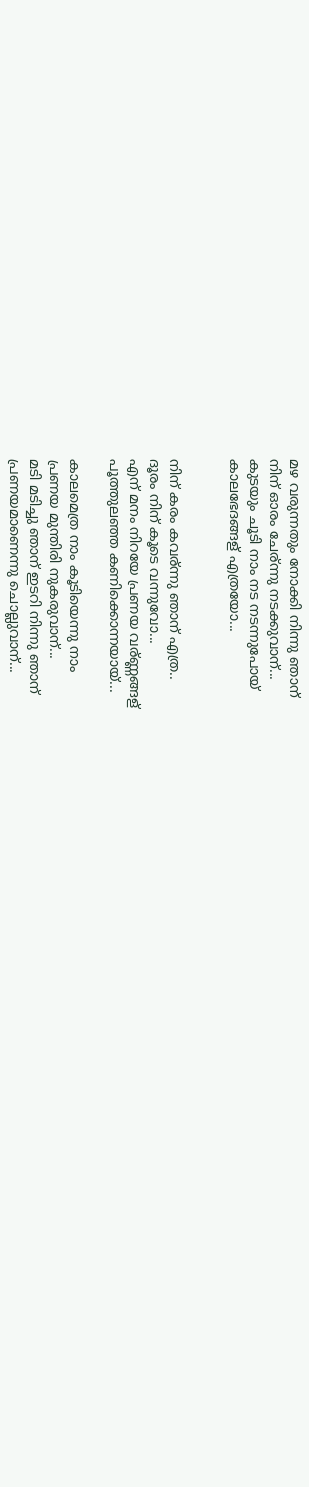മഴ വരുന്നതും നോക്കി നിന്നു ഞാന്
നിന് ഓരം ചേര്ന്നു നടക്കുവാന്...
കുടയും ചൂടി നാം നട നടന്നുപോയ്
കാലഭേദങ്ങള് എത്രയോ...


നിന് കരം കവര്ന്നു ഞാന് എത്ര..
ദൂരം നിന് കൂടെ വന്നുവോ...
എന് മനം നിറയേ പ്രണയ വര്ണ്ണങ്ങള്
പൂത്തുലഞ്ഞ കണിക്കൊന്നയായ്...

കാലമെത്ര നാം കൂടിയെന്നു നാം
പ്രണയ മുന്തിരി നുകരുവാന്...
മടി മടിച്ചു ഞാന് ഇടറി നിന്നു ഞാന്
പ്രണയമാണെന്നു ചൊല്ലുവാന്...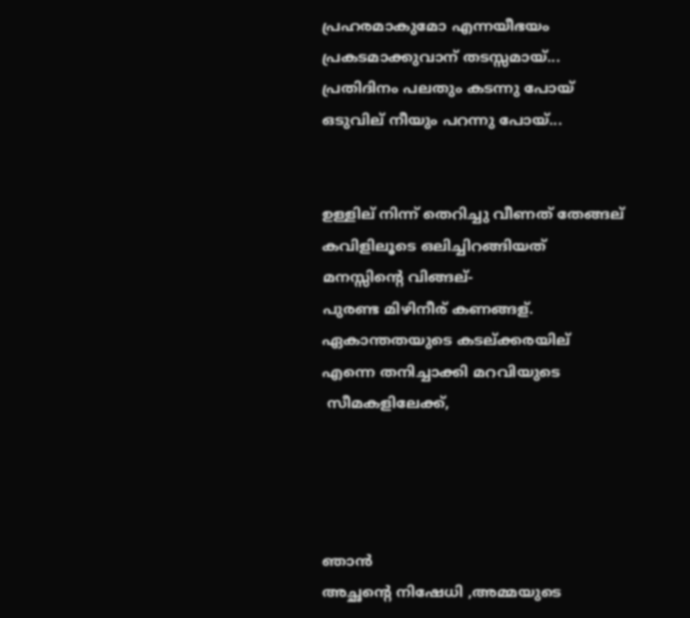പ്രഹരമാകുമോ എന്നയീഭയം
പ്രകടമാക്കുവാന് തടസ്സമായ്...
പ്രതിദിനം പലതും കടന്നു പോയ്
ഒടുവില് നീയും പറന്നു പോയ്...


ഉള്ളില് നിന്ന് തെറിച്ചു വീണത് തേങ്ങല്
കവിളിലൂടെ ഒലിച്ചിറങ്ങിയത്
മനസ്സിന്റെ വിങ്ങല്-
പുരണ്ട മിഴിനീര് കണങ്ങള്.
ഏകാന്തതയുടെ കടല്ക്കരയില്
എന്നെ തനിച്ചാക്കി മറവിയുടെ
 സീമകളിലേക്ക്,




ഞാന്‍
അച്ഛന്റെ നിഷേധി ,അമ്മയുടെ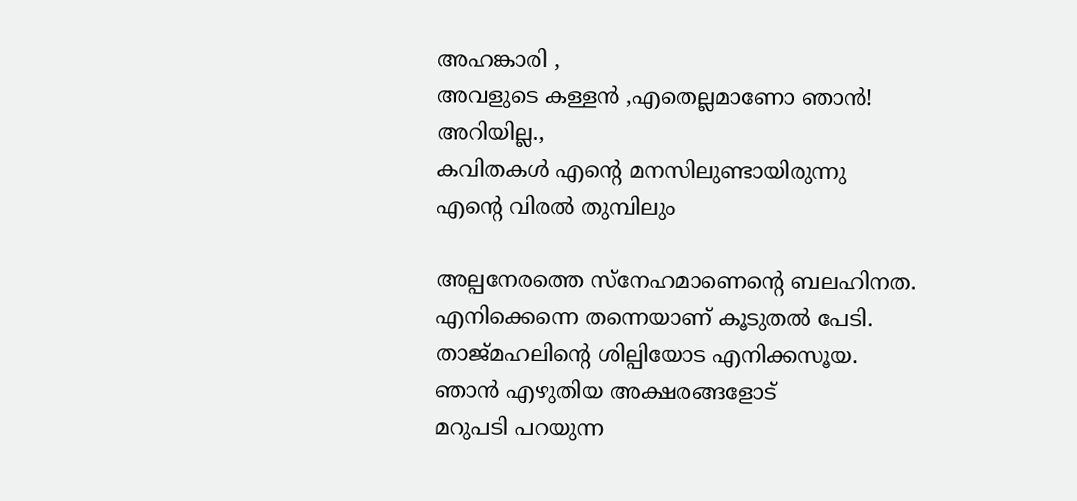അഹങ്കാരി ,
അവളുടെ കള്ളന്‍ ,എതെല്ലമാണോ ഞാന്‍!
അറിയില്ല.,
കവിതകള്‍ എന്‍റെ മനസിലുണ്ടായിരുന്നു
എന്‍റെ വിരല്‍ തുമ്പിലും

അല്പനേരത്തെ സ്നേഹമാണെന്റെ ബലഹിനത.
എനിക്കെന്നെ തന്നെയാണ് കൂടുതല്‍ പേടി.
താജ്മഹലിന്റെ ശില്പിയോട എനിക്കസൂയ.
ഞാന്‍ എഴുതിയ അക്ഷരങ്ങളോട്
മറുപടി പറയുന്ന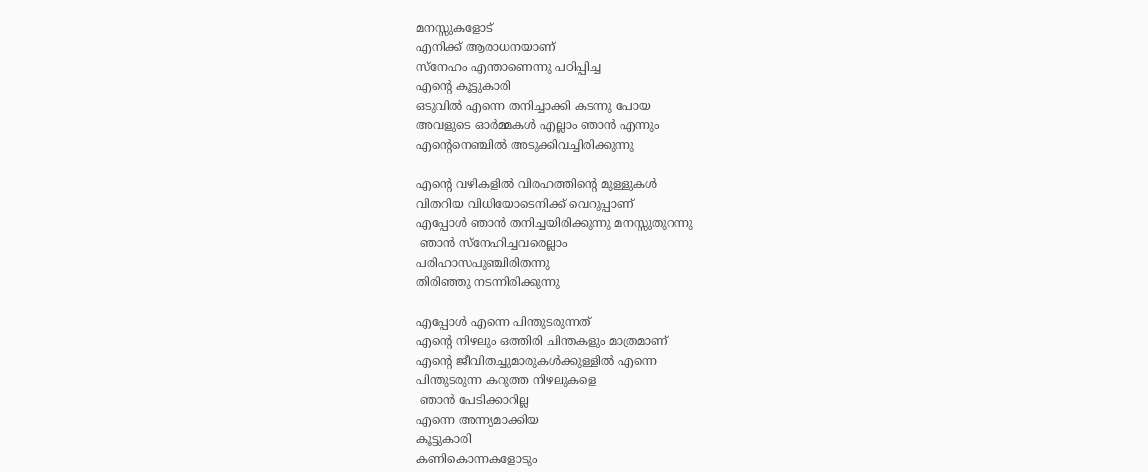മനസ്സുകളോട്
എനിക്ക് ആരാധനയാണ്
സ്നേഹം എന്താണെന്നു പഠിപ്പിച്ച
എന്‍റെ കൂട്ടുകാരി
ഒടുവില്‍ എന്നെ തനിച്ചാക്കി കടന്നു പോയ
അവളുടെ ഓര്‍മ്മകള്‍ എല്ലാം ഞാന്‍ എന്നും
എന്‍റെനെഞ്ചില്‍ അടുക്കിവച്ചിരിക്കുന്നു

എന്‍റെ വഴികളില്‍ വിരഹത്തിന്റെ മുള്ളുകള്‍
വിതറിയ വിധിയോടെനിക്ക് വെറുപ്പാണ്
എപ്പോള്‍ ഞാന്‍ തനിച്ചയിരിക്കുന്നു മനസ്സുതുറന്നു
 ഞാന്‍ സ്നേഹിച്ചവരെല്ലാം
പരിഹാസപുഞ്ചിരിതന്നു
തിരിഞ്ഞു നടന്നിരിക്കുന്നു

എപ്പോള്‍ എന്നെ പിന്തുടരുന്നത്
എന്‍റെ നിഴലും ഒത്തിരി ചിന്തകളും മാത്രമാണ്
എന്‍റെ ജീവിതച്ചുമാരുകള്‍ക്കുള്ളില്‍ എന്നെ
പിന്തുടരുന്ന കറുത്ത നിഴലുകളെ
 ഞാന്‍ പേടിക്കാറില്ല
എന്നെ അന്ന്യമാക്കിയ
കൂട്ടുകാരി
കണികൊന്നകളോടും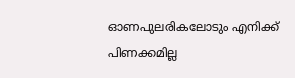ഓണപുലരികലോടും എനിക്ക് പിണക്കമില്ല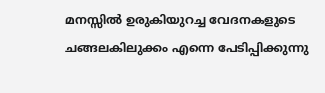മനസ്സില്‍ ഉരുകിയുറച്ച വേദനകളുടെ
ചങ്ങലകിലുക്കം എന്നെ പേടിപ്പിക്കുന്നു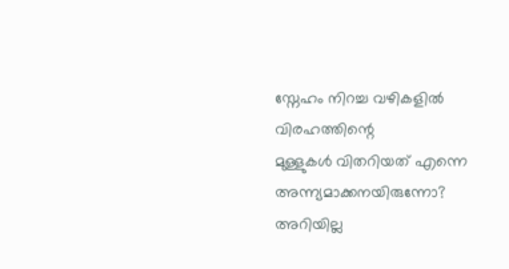സ്നേഹം നിറച്ച വഴികളില്‍ വിരഹത്തിന്റെ
മുള്ളുകള്‍ വിതറിയത് എന്നെ
അന്ന്യമാക്കനയിരുന്നോ?
അറിയില്ല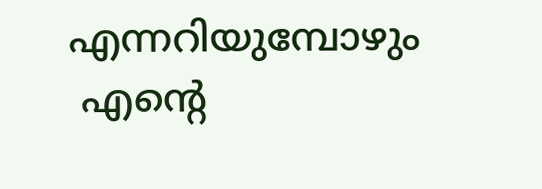എന്നറിയുമ്പോഴും
 എന്‍റെ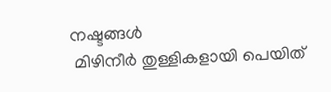നഷ്ടങ്ങള്‍
 മിഴിനീര്‍ തുള്ളികളായി പെയിത്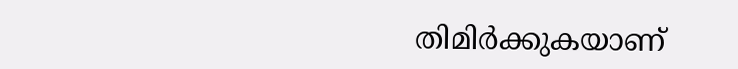തിമിര്‍ക്കുകയാണ്‌